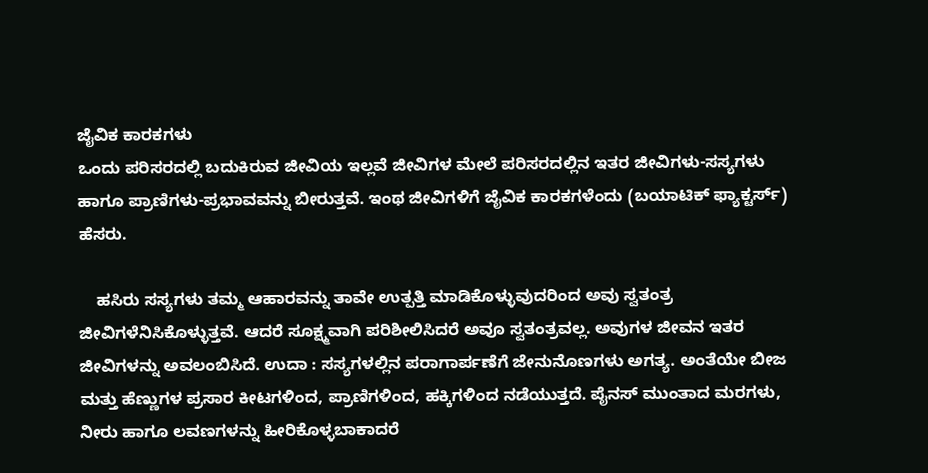ಜೈವಿಕ ಕಾರಕಗಳು
ಒಂದು ಪರಿಸರದಲ್ಲಿ ಬದುಕಿರುವ ಜೀವಿಯ ಇಲ್ಲವೆ ಜೀವಿಗಳ ಮೇಲೆ ಪರಿಸರದಲ್ಲಿನ ಇತರ ಜೀವಿಗಳು-ಸಸ್ಯಗಳು ಹಾಗೂ ಪ್ರಾಣಿಗಳು-ಪ್ರಭಾವವನ್ನು ಬೀರುತ್ತವೆ. ಇಂಥ ಜೀವಿಗಳಿಗೆ ಜೈವಿಕ ಕಾರಕಗಳೆಂದು (ಬಯಾಟಿಕ್ ಫ್ಯಾಕ್ಟರ್ಸ್) ಹೆಸರು.

    ಹಸಿರು ಸಸ್ಯಗಳು ತಮ್ಮ ಆಹಾರವನ್ನು ತಾವೇ ಉತ್ಪತ್ತಿ ಮಾಡಿಕೊಳ್ಳುವುದರಿಂದ ಅವು ಸ್ವತಂತ್ರ ಜೀವಿಗಳೆನಿಸಿಕೊಳ್ಳುತ್ತವೆ. ಆದರೆ ಸೂಕ್ಷ್ಮವಾಗಿ ಪರಿಶೀಲಿಸಿದರೆ ಅವೂ ಸ್ವತಂತ್ರವಲ್ಲ. ಅವುಗಳ ಜೀವನ ಇತರ ಜೀವಿಗಳನ್ನು ಅವಲಂಬಿಸಿದೆ. ಉದಾ : ಸಸ್ಯಗಳಲ್ಲಿನ ಪರಾಗಾರ್ಪಣೆಗೆ ಜೇನುನೊಣಗಳು ಅಗತ್ಯ. ಅಂತೆಯೇ ಬೀಜ ಮತ್ತು ಹೆಣ್ಣುಗಳ ಪ್ರಸಾರ ಕೀಟಗಳಿಂದ, ಪ್ರಾಣಿಗಳಿಂದ, ಹಕ್ಕಿಗಳಿಂದ ನಡೆಯುತ್ತದೆ. ಪೈನಸ್ ಮುಂತಾದ ಮರಗಳು, ನೀರು ಹಾಗೂ ಲವಣಗಳನ್ನು ಹೀರಿಕೊಳ್ಳಬಾಕಾದರೆ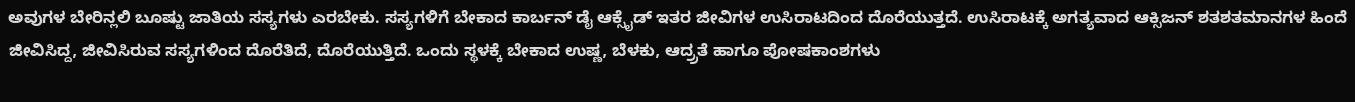ಅವುಗಳ ಬೇರಿನ್ಲಲಿ ಬೂಷ್ಟು ಜಾತಿಯ ಸಸ್ಯಗಳು ಎರಬೇಕು. ಸಸ್ಯಗಳಿಗೆ ಬೇಕಾದ ಕಾರ್ಬನ್ ಡೈ ಆಕ್ಸೈಡ್ ಇತರ ಜೀವಿಗಳ ಉಸಿರಾಟದಿಂದ ದೊರೆಯುತ್ತದೆ. ಉಸಿರಾಟಕ್ಕೆ ಅಗತ್ಯವಾದ ಆಕ್ಸಿಜನ್ ಶತಶತಮಾನಗಳ ಹಿಂದೆ ಜೀವಿಸಿದ್ದ, ಜೀವಿಸಿರುವ ಸಸ್ಯಗಳಿಂದ ದೊರೆತಿದೆ, ದೊರೆಯುತ್ತಿದೆ. ಒಂದು ಸ್ಥಳಕ್ಕೆ ಬೇಕಾದ ಉಷ್ಣ, ಬೆಳಕು, ಆದ್ರ್ರತೆ ಹಾಗೂ ಪೋಷಕಾಂಶಗಳು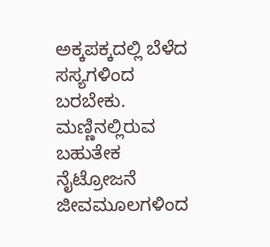ಅಕ್ಕಪಕ್ಕದಲ್ಲಿ ಬೆಳೆದ ಸಸ್ಯಗಳಿಂದ ಬರಬೇಕು. ಮಣ್ಣಿನಲ್ಲಿರುವ ಬಹುತೇಕ ನೈಟ್ರೋಜನೆ ಜೀವಮೂಲಗಳಿಂದ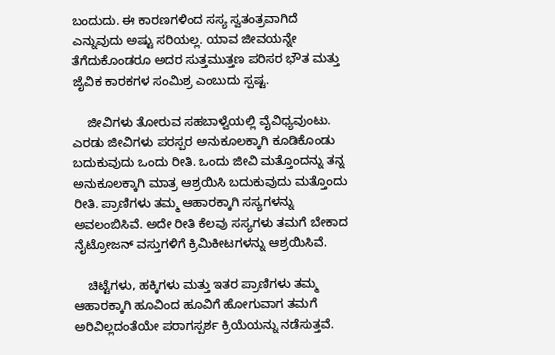ಬಂದುದು. ಈ ಕಾರಣಗಳಿಂದ ಸಸ್ಯ ಸ್ವತಂತ್ರವಾಗಿದೆ ಎನ್ನುವುದು ಅಷ್ಟು ಸರಿಯಲ್ಲ. ಯಾವ ಜೀವಯನ್ನೇ ತೆಗೆದುಕೊಂಡರೂ ಅದರ ಸುತ್ತಮುತ್ತಣ ಪರಿಸರ ಭೌತ ಮತ್ತು ಜೈವಿಕ ಕಾರಕಗಳ ಸಂಮಿಶ್ರ ಎಂಬುದು ಸ್ಪಷ್ಟ.

    ಜೀವಿಗಳು ತೋರುವ ಸಹಬಾಳ್ವೆಯಲ್ಲಿ ವೈವಿಧ್ಯವುಂಟು. ಎರಡು ಜೀವಿಗಳು ಪರಸ್ಪರ ಅನುಕೂಲಕ್ಕಾಗಿ ಕೂಡಿಕೊಂಡು ಬದುಕುವುದು ಒಂದು ರೀತಿ. ಒಂದು ಜೀವಿ ಮತ್ತೊಂದನ್ನು ತನ್ನ ಅನುಕೂಲಕ್ಕಾಗಿ ಮಾತ್ರ ಆಶ್ರಯಿಸಿ ಬದುಕುವುದು ಮತ್ತೊಂದು ರೀತಿ. ಪ್ರಾಣಿಗಳು ತಮ್ಮ ಆಹಾರಕ್ಕಾಗಿ ಸಸ್ಯಗಳನ್ನು ಅವಲಂಬಿಸಿವೆ. ಅದೇ ರೀತಿ ಕೆಲವು ಸಸ್ಯಗಳು ತಮಗೆ ಬೇಕಾದ ನೈಟ್ರೋಜನ್ ವಸ್ತುಗಳಿಗೆ ಕ್ರಿಮಿಕೀಟಗಳನ್ನು ಆಶ್ರಯಿಸಿವೆ.

    ಚಿಟ್ಟೆಗಳು, ಹಕ್ಕಿಗಳು ಮತ್ತು ಇತರ ಪ್ರಾಣಿಗಳು ತಮ್ಮ ಆಹಾರಕ್ಕಾಗಿ ಹೂವಿಂದ ಹೂವಿಗೆ ಹೋಗುವಾಗ ತಮಗೆ ಅರಿವಿಲ್ಲದಂತೆಯೇ ಪರಾಗಸ್ಪರ್ಶ ಕ್ರಿಯೆಯನ್ನು ನಡೆಸುತ್ತವೆ.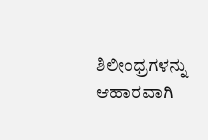ಶಿಲೀಂಧ್ರಗಳನ್ನು ಆಹಾರವಾಗಿ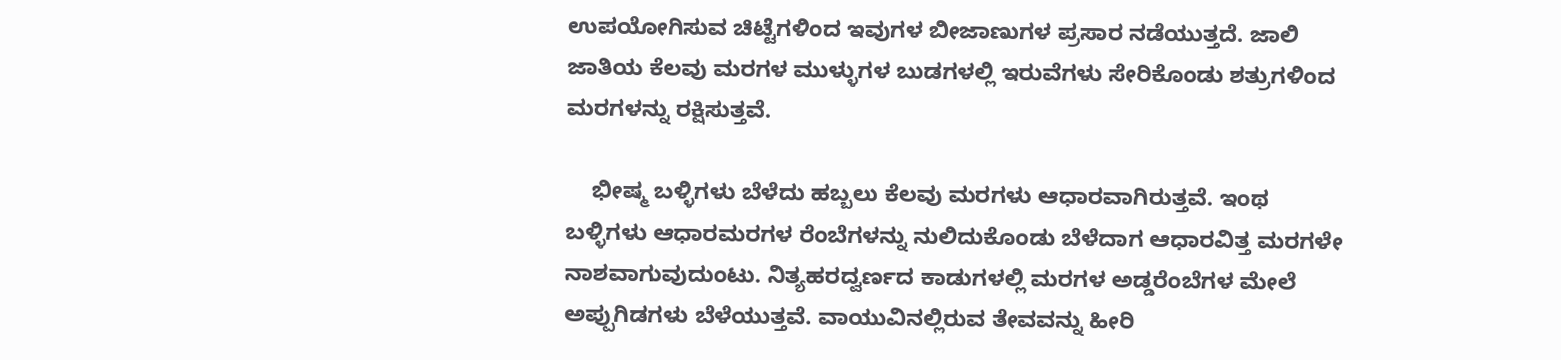ಉಪಯೋಗಿಸುವ ಚಿಟ್ಟೆಗಳಿಂದ ಇವುಗಳ ಬೀಜಾಣುಗಳ ಪ್ರಸಾರ ನಡೆಯುತ್ತದೆ. ಜಾಲಿ ಜಾತಿಯ ಕೆಲವು ಮರಗಳ ಮುಳ್ಳುಗಳ ಬುಡಗಳಲ್ಲಿ ಇರುವೆಗಳು ಸೇರಿಕೊಂಡು ಶತ್ರುಗಳಿಂದ ಮರಗಳನ್ನು ರಕ್ಷಿಸುತ್ತವೆ.

    ಭೀಷ್ಮ ಬಳ್ಳಿಗಳು ಬೆಳೆದು ಹಬ್ಬಲು ಕೆಲವು ಮರಗಳು ಆಧಾರವಾಗಿರುತ್ತವೆ. ಇಂಥ ಬಳ್ಳಿಗಳು ಆಧಾರಮರಗಳ ರೆಂಬೆಗಳನ್ನು ನುಲಿದುಕೊಂಡು ಬೆಳೆದಾಗ ಆಧಾರವಿತ್ತ ಮರಗಳೇ ನಾಶವಾಗುವುದುಂಟು. ನಿತ್ಯಹರದ್ವರ್ಣದ ಕಾಡುಗಳಲ್ಲಿ ಮರಗಳ ಅಡ್ಡರೆಂಬೆಗಳ ಮೇಲೆ ಅಪ್ಪುಗಿಡಗಳು ಬೆಳೆಯುತ್ತವೆ. ವಾಯುವಿನಲ್ಲಿರುವ ತೇವವನ್ನು ಹೀರಿ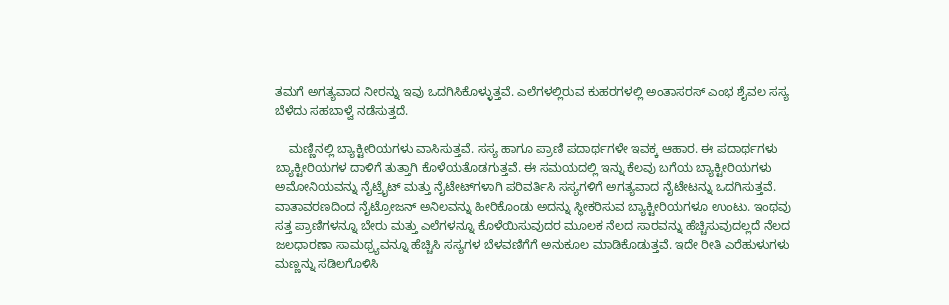ತಮಗೆ ಅಗತ್ಯವಾದ ನೀರನ್ನು ಇವು ಒದಗಿಸಿಕೊಳ್ಳುತ್ತವೆ. ಎಲೆಗಳಲ್ಲಿರುವ ಕುಹರಗಳಲ್ಲಿ ಅಂತಾಸರಸ್ ಎಂಭ ಶೈವಲ ಸಸ್ಯ ಬೆಳೆದು ಸಹಬಾಳ್ವೆ ನಡೆಸುತ್ತದೆ.

    ಮಣ್ಣಿನಲ್ಲಿ ಬ್ಯಾಕ್ಟೀರಿಯಗಳು ವಾಸಿಸುತ್ತವೆ. ಸಸ್ಯ ಹಾಗೂ ಪ್ರಾಣಿ ಪದಾರ್ಥಗಳೇ ಇವಕ್ಕ ಆಹಾರ. ಈ ಪದಾರ್ಥಗಳು ಬ್ಯಾಕ್ಟೀರಿಯಗಳ ದಾಳಿಗೆ ತುತ್ತಾಗಿ ಕೊಳೆಯತೊಡಗುತ್ತವೆ. ಈ ಸಮಯದಲ್ಲಿ ಇನ್ನು ಕೆಲವು ಬಗೆಯ ಬ್ಯಾಕ್ಟೀರಿಯಗಳು ಅಮೋನಿಯವನ್ನು ನೈಟ್ರೈಟ್ ಮತ್ತು ನೈಟೇಟ್‍ಗಳಾಗಿ ಪರಿವರ್ತಿಸಿ ಸಸ್ಯಗಳಿಗೆ ಅಗತ್ಯವಾದ ನೈಟೇಟನ್ನು ಒದಗಿಸುತ್ತವೆ. ವಾತಾವರಣದಿಂದ ನೈಟ್ರೋಜನ್ ಅನಿಲವನ್ನು ಹೀರಿಕೊಂಡು ಅದನ್ನು ಸ್ಥೀಕರಿಸುವ ಬ್ಯಾಕ್ಟೀರಿಯಗಳೂ ಉಂಟು. ಇಂಥವು ಸತ್ತ ಪ್ರಾಣಿಗಳನ್ನೂ ಬೇರು ಮತ್ತು ಎಲೆಗಳನ್ನೂ ಕೊಳೆಯಿಸುವುದರ ಮೂಲಕ ನೆಲದ ಸಾರವನ್ನು ಹೆಚ್ಚಿಸುವುದಲ್ಲದೆ ನೆಲದ ಜಲಧಾರಣಾ ಸಾಮಥ್ರ್ಯವನ್ನೂ ಹೆಚ್ಚಿಸಿ ಸಸ್ಯಗಳ ಬೆಳವಣಿಗೆಗೆ ಅನುಕೂಲ ಮಾಡಿಕೊಡುತ್ತವೆ. ಇದೇ ರೀತಿ ಎರೆಹುಳುಗಳು ಮಣ್ಣನ್ನು ಸಡಿಲಗೊಳಿಸಿ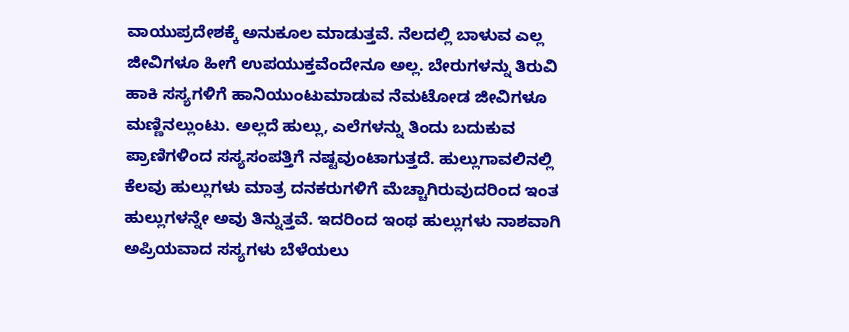ವಾಯುಪ್ರದೇಶಕ್ಕೆ ಅನುಕೂಲ ಮಾಡುತ್ತವೆ. ನೆಲದಲ್ಲಿ ಬಾಳುವ ಎಲ್ಲ ಜೀವಿಗಳೂ ಹೀಗೆ ಉಪಯುಕ್ತವೆಂದೇನೂ ಅಲ್ಲ. ಬೇರುಗಳನ್ನು ತಿರುವಿ ಹಾಕಿ ಸಸ್ಯಗಳಿಗೆ ಹಾನಿಯುಂಟುಮಾಡುವ ನೆಮಟೋಡ ಜೀವಿಗಳೂ ಮಣ್ಣಿನಲ್ಲುಂಟು. ಅಲ್ಲದೆ ಹುಲ್ಲು, ಎಲೆಗಳನ್ನು ತಿಂದು ಬದುಕುವ ಪ್ರಾಣಿಗಳಿಂದ ಸಸ್ಯಸಂಪತ್ತಿಗೆ ನಷ್ಟವುಂಟಾಗುತ್ತದೆ. ಹುಲ್ಲುಗಾವಲಿನಲ್ಲಿ ಕೆಲವು ಹುಲ್ಲುಗಳು ಮಾತ್ರ ದನಕರುಗಳಿಗೆ ಮೆಚ್ಚಾಗಿರುವುದರಿಂದ ಇಂತ ಹುಲ್ಲುಗಳನ್ನೇ ಅವು ತಿನ್ನುತ್ತವೆ. ಇದರಿಂದ ಇಂಥ ಹುಲ್ಲುಗಳು ನಾಶವಾಗಿ ಅಪ್ರಿಯವಾದ ಸಸ್ಯಗಳು ಬೆಳೆಯಲು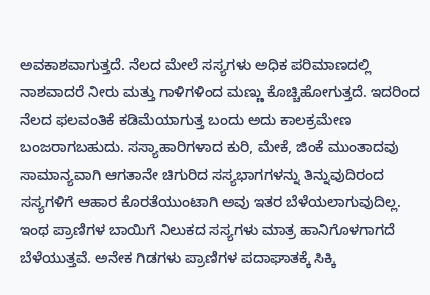ಅವಕಾಶವಾಗುತ್ತದೆ. ನೆಲದ ಮೇಲೆ ಸಸ್ಯಗಳು ಅಧಿಕ ಪರಿಮಾಣದಲ್ಲಿ ನಾಶವಾದರೆ ನೀರು ಮತ್ತು ಗಾಳಿಗಳಿಂದ ಮಣ್ಣು ಕೊಚ್ಚಿಹೋಗುತ್ತದೆ. ಇದರಿಂದ ನೆಲದ ಫಲವಂತಿಕೆ ಕಡಿಮೆಯಾಗುತ್ತ ಬಂದು ಅದು ಕಾಲಕ್ರಮೇಣ ಬಂಜರಾಗಬಹುದು. ಸಸ್ಯಾಹಾರಿಗಳಾದ ಕುರಿ, ಮೇಕೆ, ಜಿಂಕೆ ಮುಂತಾದವು ಸಾಮಾನ್ಯವಾಗಿ ಆಗತಾನೇ ಚಿಗುರಿದ ಸಸ್ಯಭಾಗಗಳನ್ನು ತಿನ್ನುವುದಿರಂದ ಸಸ್ಯಗಳಿಗೆ ಆಹಾರ ಕೊರತೆಯುಂಟಾಗಿ ಅವು ಇತರ ಬೆಳೆಯಲಾಗುವುದಿಲ್ಲ. ಇಂಥ ಪ್ರಾಣಿಗಳ ಬಾಯಿಗೆ ನಿಲುಕದ ಸಸ್ಯಗಳು ಮಾತ್ರ ಹಾನಿಗೊಳಗಾಗದೆ ಬೆಳೆಯುತ್ತವೆ. ಅನೇಕ ಗಿಡಗಳು ಪ್ರಾಣಿಗಳ ಪದಾಘಾತಕ್ಕೆ ಸಿಕ್ಕಿ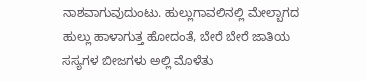ನಾಶವಾಗುವುದುಂಟು. ಹುಲ್ಲುಗಾವಲಿನಲ್ಲಿ ಮೇಲ್ಬಾಗದ ಹುಲ್ಲು ಹಾಳಾಗುತ್ತ ಹೋದಂತೆ, ಬೇರೆ ಬೇರೆ ಜಾತಿಯ ಸಸ್ಯಗಳ ಬೀಜಗಳು ಅಲ್ಲಿ ಮೊಳೆತು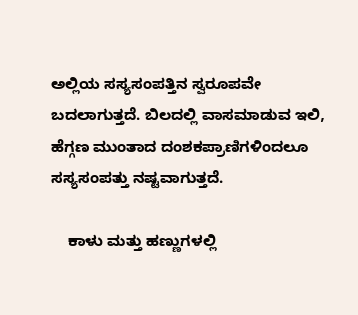ಅಲ್ಲಿಯ ಸಸ್ಯಸಂಪತ್ತಿನ ಸ್ವರೂಪವೇ ಬದಲಾಗುತ್ತದೆ. ಬಿಲದಲ್ಲಿ ವಾಸಮಾಡುವ ಇಲಿ, ಹೆಗ್ಗಣ ಮುಂತಾದ ದಂಶಕಪ್ರಾಣಿಗಳಿಂದಲೂ ಸಸ್ಯಸಂಪತ್ತು ನಷ್ಟವಾಗುತ್ತದೆ.

    ಕಾಳು ಮತ್ತು ಹಣ್ಣುಗಳಲ್ಲಿ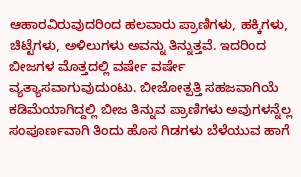ಆಹಾರವಿರುವುದರಿಂದ ಹಲವಾರು ಪ್ರಾಣಿಗಳು, ಹಕ್ಕಿಗಳು, ಚಿಟ್ಟೆಗಳು, ಅಳಿಲುಗಳು ಅವನ್ನು ತಿನ್ನುತ್ತವೆ. ಇದರಿಂದ ಬೀಜಗಳ ಮೊತ್ತದಲ್ಲಿ ವರ್ಷೇ ವರ್ಷೇ ವ್ಯತ್ಯಾಸವಾಗುವುದುಂಟು. ಬೀಜೋತ್ಪತ್ತಿ ಸಹಜವಾಗಿಯೆ ಕಡಿಮೆಯಾಗಿದ್ದಲ್ಲಿ ಬೀಜ ತಿನ್ನುವ ಪ್ರಾಣಿಗಳು ಅವುಗಳನ್ನೆಲ್ಲ ಸಂಪೂರ್ಣವಾಗಿ ತಿಂದು ಹೊಸ ಗಿಡಗಳು ಬೆಳೆಯುವ ಹಾಗೆ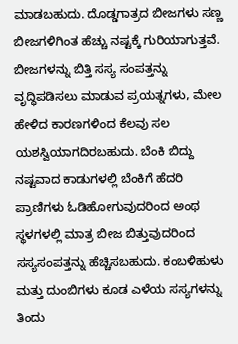ಮಾಡಬಹುದು. ದೊಡ್ಡಗಾತ್ರದ ಬೀಜಗಳು ಸಣ್ಣ ಬೀಜಗಳಿಗಿಂತ ಹೆಚ್ಚು ನಷ್ಟಕ್ಕೆ ಗುರಿಯಾಗುತ್ತವೆ. ಬೀಜಗಳನ್ನು ಬಿತ್ತಿ ಸಸ್ಯ ಸಂಪತ್ತನ್ನು ವೃದ್ಧಿಪಡಿಸಲು ಮಾಡುವ ಪ್ರಯತ್ನಗಳು, ಮೇಲ ಹೇಳಿದ ಕಾರಣಗಳಿಂದ ಕೆಲವು ಸಲ ಯಶಸ್ವಿಯಾಗದಿರಬಹುದು. ಬೆಂಕಿ ಬಿದ್ದು ನಷ್ಟವಾದ ಕಾಡುಗಳಲ್ಲಿ ಬೆಂಕಿಗೆ ಹೆದರಿ ಪ್ರಾಣಿಗಳು ಓಡಿಹೋಗುವುದರಿಂದ ಅಂಥ ಸ್ಥಳಗಳಲ್ಲಿ ಮಾತ್ರ ಬೀಜ ಬಿತ್ತುವುದರಿಂದ ಸಸ್ಯಸಂಪತ್ತನ್ನು ಹೆಚ್ಚಿಸಬಹುದು. ಕಂಬಳಿಹುಳು ಮತ್ತು ದುಂಬಿಗಳು ಕೂಡ ಎಳೆಯ ಸಸ್ಯಗಳನ್ನು ತಿಂದು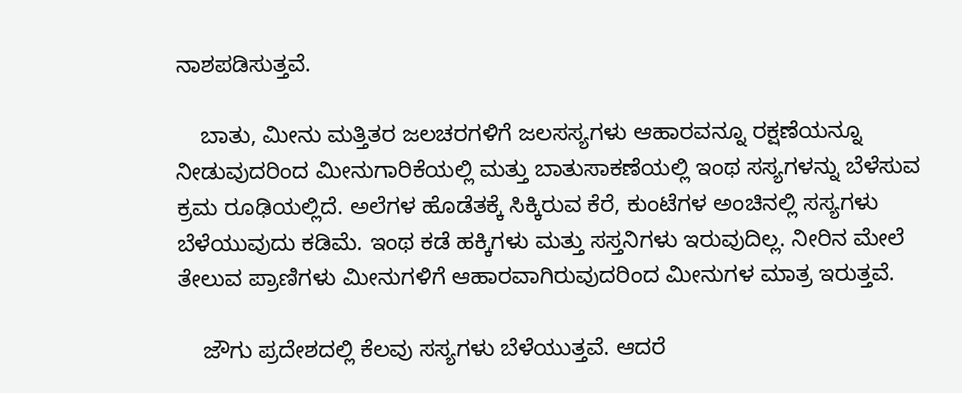ನಾಶಪಡಿಸುತ್ತವೆ.

    ಬಾತು, ಮೀನು ಮತ್ತಿತರ ಜಲಚರಗಳಿಗೆ ಜಲಸಸ್ಯಗಳು ಆಹಾರವನ್ನೂ ರಕ್ಷಣೆಯನ್ನೂ ನೀಡುವುದರಿಂದ ಮೀನುಗಾರಿಕೆಯಲ್ಲಿ ಮತ್ತು ಬಾತುಸಾಕಣೆಯಲ್ಲಿ ಇಂಥ ಸಸ್ಯಗಳನ್ನು ಬೆಳೆಸುವ ಕ್ರಮ ರೂಢಿಯಲ್ಲಿದೆ. ಅಲೆಗಳ ಹೊಡೆತಕ್ಕೆ ಸಿಕ್ಕಿರುವ ಕೆರೆ, ಕುಂಟೆಗಳ ಅಂಚಿನಲ್ಲಿ ಸಸ್ಯಗಳು ಬೆಳೆಯುವುದು ಕಡಿಮೆ. ಇಂಥ ಕಡೆ ಹಕ್ಕಿಗಳು ಮತ್ತು ಸಸ್ತನಿಗಳು ಇರುವುದಿಲ್ಲ. ನೀರಿನ ಮೇಲೆ ತೇಲುವ ಪ್ರಾಣಿಗಳು ಮೀನುಗಳಿಗೆ ಆಹಾರವಾಗಿರುವುದರಿಂದ ಮೀನುಗಳ ಮಾತ್ರ ಇರುತ್ತವೆ.

    ಜೌಗು ಪ್ರದೇಶದಲ್ಲಿ ಕೆಲವು ಸಸ್ಯಗಳು ಬೆಳೆಯುತ್ತವೆ. ಆದರೆ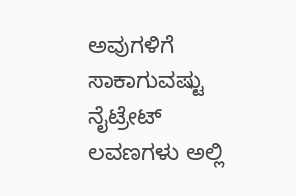ಅವುಗಳಿಗೆ ಸಾಕಾಗುವಷ್ಟು ನೈಟ್ರೇಟ್ ಲವಣಗಳು ಅಲ್ಲಿ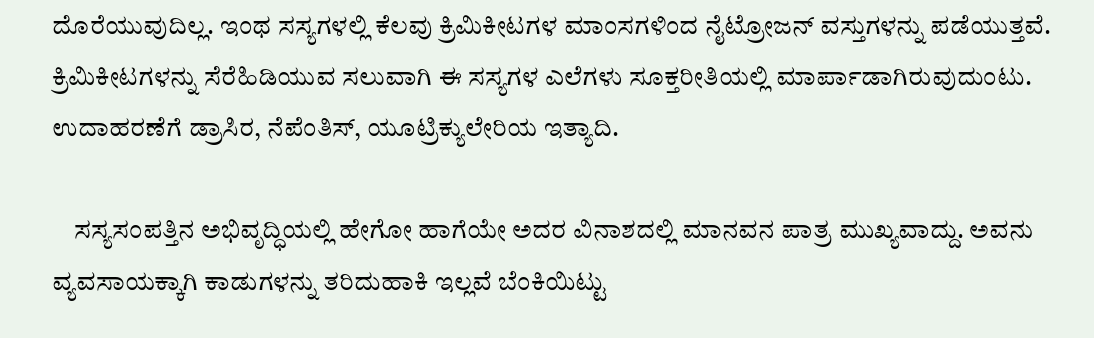ದೊರೆಯುವುದಿಲ್ಲ. ಇಂಥ ಸಸ್ಯಗಳಲ್ಲಿ ಕೆಲವು ಕ್ರಿಮಿಕೀಟಗಳ ಮಾಂಸಗಳಿಂದ ನೈಟ್ರೋಜನ್ ವಸ್ತುಗಳನ್ನು ಪಡೆಯುತ್ತವೆ. ಕ್ರಿಮಿಕೀಟಗಳನ್ನು ಸೆರೆಹಿಡಿಯುವ ಸಲುವಾಗಿ ಈ ಸಸ್ಯಗಳ ಎಲೆಗಳು ಸೂಕ್ತರೀತಿಯಲ್ಲಿ ಮಾರ್ಪಾಡಾಗಿರುವುದುಂಟು. ಉದಾಹರಣೆಗೆ ಡ್ರಾಸಿರ, ನೆಪೆಂತಿಸ್, ಯೂಟ್ರಿಕ್ಯುಲೇರಿಯ ಇತ್ಯಾದಿ.

    ಸಸ್ಯಸಂಪತ್ತಿನ ಅಭಿವೃದ್ಧಿಯಲ್ಲಿ ಹೇಗೋ ಹಾಗೆಯೇ ಅದರ ವಿನಾಶದಲ್ಲಿ ಮಾನವನ ಪಾತ್ರ ಮುಖ್ಯವಾದ್ದು. ಅವನು ವ್ಯವಸಾಯಕ್ಕಾಗಿ ಕಾಡುಗಳನ್ನು ತರಿದುಹಾಕಿ ಇಲ್ಲವೆ ಬೆಂಕಿಯಿಟ್ಟು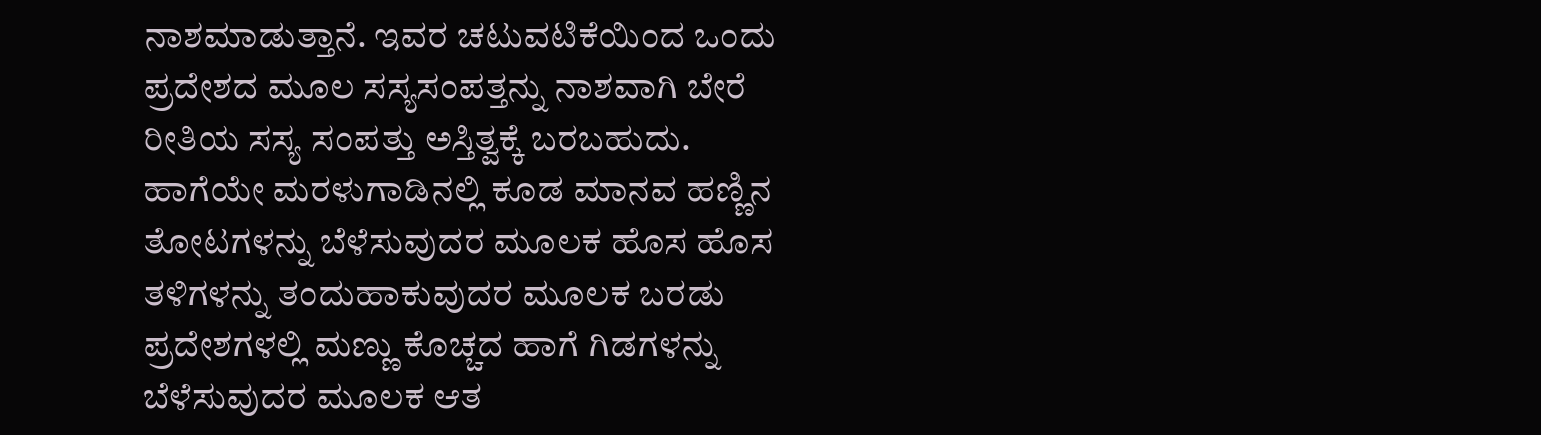ನಾಶಮಾಡುತ್ತಾನೆ. ಇವರ ಚಟುವಟಿಕೆಯಿಂದ ಒಂದು ಪ್ರದೇಶದ ಮೂಲ ಸಸ್ಯಸಂಪತ್ತನ್ನು ನಾಶವಾಗಿ ಬೇರೆ ರೀತಿಯ ಸಸ್ಯ ಸಂಪತ್ತು ಅಸ್ತಿತ್ವಕ್ಕೆ ಬರಬಹುದು. ಹಾಗೆಯೇ ಮರಳುಗಾಡಿನಲ್ಲಿ ಕೂಡ ಮಾನವ ಹಣ್ಣಿನ ತೋಟಗಳನ್ನು ಬೆಳೆಸುವುದರ ಮೂಲಕ ಹೊಸ ಹೊಸ ತಳಿಗಳನ್ನು ತಂದುಹಾಕುವುದರ ಮೂಲಕ ಬರಡು ಪ್ರದೇಶಗಳಲ್ಲಿ ಮಣ್ಣು ಕೊಚ್ಚದ ಹಾಗೆ ಗಿಡಗಳನ್ನು ಬೆಳೆಸುವುದರ ಮೂಲಕ ಆತ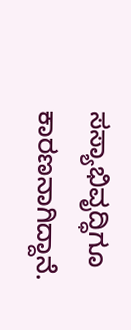ಸಸ್ಯಾಭಿವೃದ್ಧಿಗೂ ಕಾರಣನಾಗಿದ್ದಾನೆ.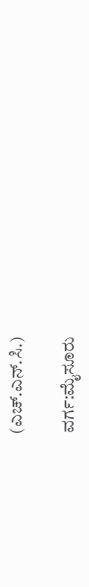(ಎಚ್.ಎನ್.ಸಿ.)

ವರ್ಗ:ಮೈಸೂರು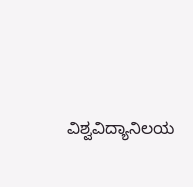ವಿಶ್ವವಿದ್ಯಾನಿಲಯ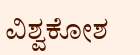ವಿಶ್ವಕೋಶ